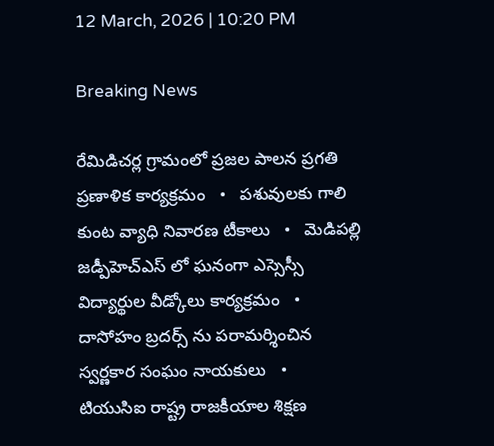12 March, 2026 | 10:20 PM

Breaking News

రేమిడిచర్ల గ్రామంలో ప్రజల పాలన ప్రగతి ప్రణాళిక కార్యక్రమం   •   పశువులకు గాలి కుంట వ్యాధి నివారణ టీకాలు   •   మెడిపల్లి జడ్పీహెచ్ఎస్ లో ఘనంగా ఎస్సెస్సీ విద్యార్థుల వీడ్కోలు కార్యక్రమం   •   దాసోహం బ్రదర్స్ ను పరామర్శించిన స్వర్ణకార సంఘం నాయకులు   •   టియుసిఐ రాష్ట్ర రాజకీయాల శిక్షణ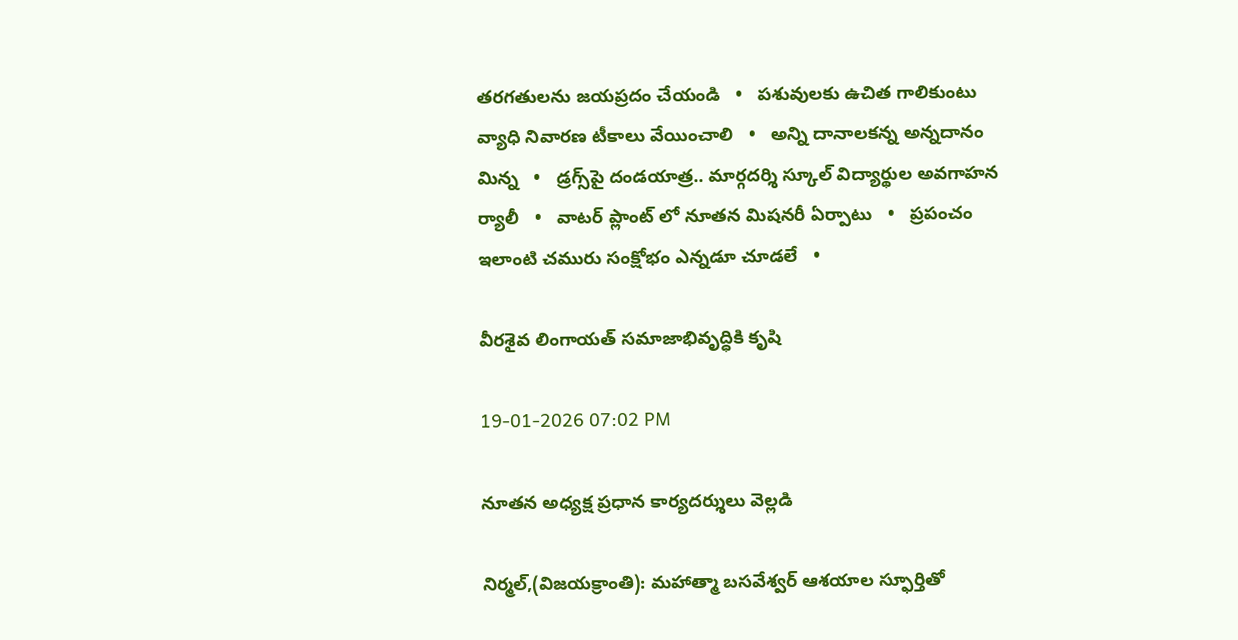తరగతులను జయప్రదం చేయండి   •   పశువులకు ఉచిత గాలికుంటు వ్యాధి నివారణ టీకాలు వేయించాలి   •   అన్ని దానాలకన్న అన్నదానం మిన్న   •   డ్రగ్స్‌పై దండయాత్ర.. మార్గదర్శి స్కూల్ విద్యార్థుల అవగాహన ర్యాలీ   •   వాటర్ ప్లాంట్ లో నూతన మిషనరీ ఏర్పాటు   •   ప్రపంచం ఇలాంటి చమురు సంక్షోభం ఎన్నడూ చూడలే   •

వీరశైవ లింగాయత్ సమాజాభివృద్ధికి కృషి

19-01-2026 07:02 PM

నూతన అధ్యక్ష ప్రధాన కార్యదర్శులు వెల్లడి

నిర్మల్,(విజయక్రాంతి): మహాత్మా బసవేశ్వర్ ఆశయాల స్ఫూర్తితో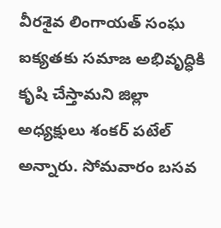వీరశైవ లింగాయత్ సంఘ ఐక్యతకు సమాజ అభివృద్ధికి కృషి చేస్తామని జిల్లా అధ్యక్షులు శంకర్ పటేల్ అన్నారు. సోమవారం బసవ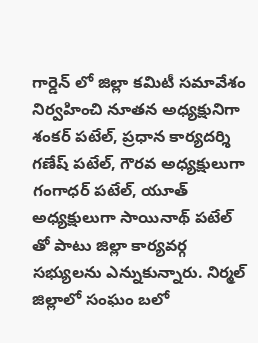గార్డెన్ లో జిల్లా కమిటీ సమావేశం నిర్వహించి నూతన అధ్యక్షునిగా శంకర్ పటేల్, ప్రధాన కార్యదర్శి గణేష్ పటేల్, గౌరవ అధ్యక్షులుగా గంగాధర్ పటేల్, యూత్ అధ్యక్షులుగా సాయినాథ్ పటేల్ తో పాటు జిల్లా కార్యవర్గ సభ్యులను ఎన్నుకున్నారు. నిర్మల్ జిల్లాలో సంఘం బలో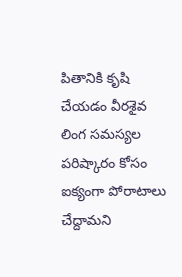పితానికి కృషి చేయడం వీరశైవ లింగ సమస్యల పరిష్కారం కోసం ఐక్యంగా పోరాటాలు చేద్దామని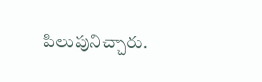పిలుపునిచ్చారు.